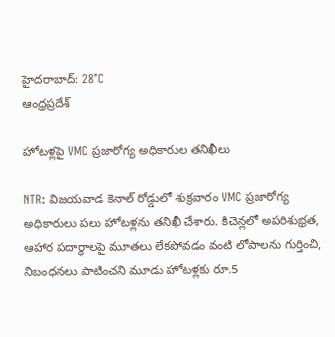హైదరాబాద్: 28°C
ఆంధ్రప్రదేశ్

హోటళ్లపై VMC ప్రజారోగ్య అధికారుల తనిఖీలు

NTR: విజయవాడ కెనాల్ రోడ్డులో శుక్రవారం VMC ప్రజారోగ్య అధికారులు పలు హోటళ్లను తనిఖీ చేశారు. కిచెన్లలో అపరిశుభ్రత, ఆహార పదార్థాలపై మూతలు లేకపోవడం వంటి లోపాలను గుర్తించి, నిబంధనలు పాటించని మూడు హోటళ్లకు రూ.5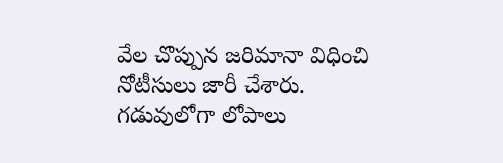వేల చొప్పున జరిమానా విధించి నోటీసులు జారీ చేశారు. గడువులోగా లోపాలు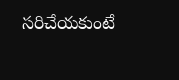సరిచేయకుంటే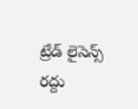ట్రేడ్ లైసెన్స్ రద్దు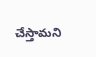చేస్తామని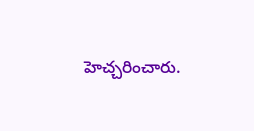హెచ్చరించారు.